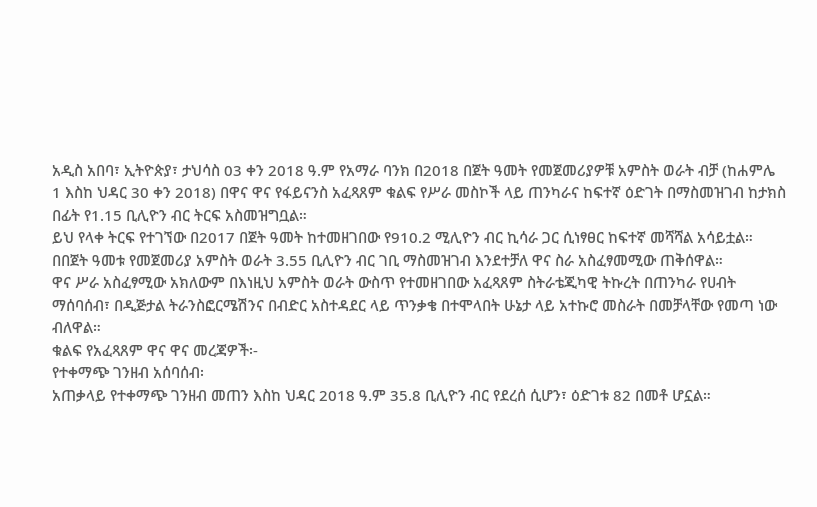አዲስ አበባ፣ ኢትዮጵያ፣ ታህሳስ 03 ቀን 2018 ዓ.ም የአማራ ባንክ በ2018 በጀት ዓመት የመጀመሪያዎቹ አምስት ወራት ብቻ (ከሐምሌ 1 እስከ ህዳር 30 ቀን 2018) በዋና ዋና የፋይናንስ አፈጻጸም ቁልፍ የሥራ መስኮች ላይ ጠንካራና ከፍተኛ ዕድገት በማስመዝገብ ከታክስ በፊት የ1.15 ቢሊዮን ብር ትርፍ አስመዝግቧል።
ይህ የላቀ ትርፍ የተገኘው በ2017 በጀት ዓመት ከተመዘገበው የ910.2 ሚሊዮን ብር ኪሳራ ጋር ሲነፃፀር ከፍተኛ መሻሻል አሳይቷል። በበጀት ዓመቱ የመጀመሪያ አምስት ወራት 3.55 ቢሊዮን ብር ገቢ ማስመዝገብ እንደተቻለ ዋና ስራ አስፈፃመሚው ጠቅሰዋል።
ዋና ሥራ አስፈፃሚው አክለውም በእነዚህ አምስት ወራት ውስጥ የተመዘገበው አፈጻጸም ስትራቴጂካዊ ትኩረት በጠንካራ የሀብት ማሰባሰብ፣ በዲጅታል ትራንስፎርሜሽንና በብድር አስተዳደር ላይ ጥንቃቄ በተሞላበት ሁኔታ ላይ አተኩሮ መስራት በመቻላቸው የመጣ ነው ብለዋል።
ቁልፍ የአፈጻጸም ዋና ዋና መረጃዎች፡-
የተቀማጭ ገንዘብ አሰባሰብ፡
አጠቃላይ የተቀማጭ ገንዘብ መጠን እስከ ህዳር 2018 ዓ.ም 35.8 ቢሊዮን ብር የደረሰ ሲሆን፣ ዕድገቱ 82 በመቶ ሆኗል።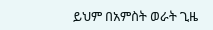ይህም በአምስት ወራት ጊዜ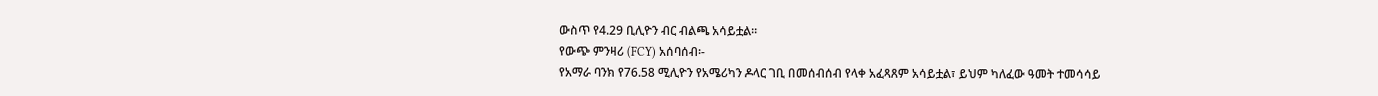ውስጥ የ4.29 ቢሊዮን ብር ብልጫ አሳይቷል።
የውጭ ምንዛሪ (FCY) አሰባሰብ፡-
የአማራ ባንክ የ76.58 ሚሊዮን የአሜሪካን ዶላር ገቢ በመሰብሰብ የላቀ አፈጻጸም አሳይቷል፣ ይህም ካለፈው ዓመት ተመሳሳይ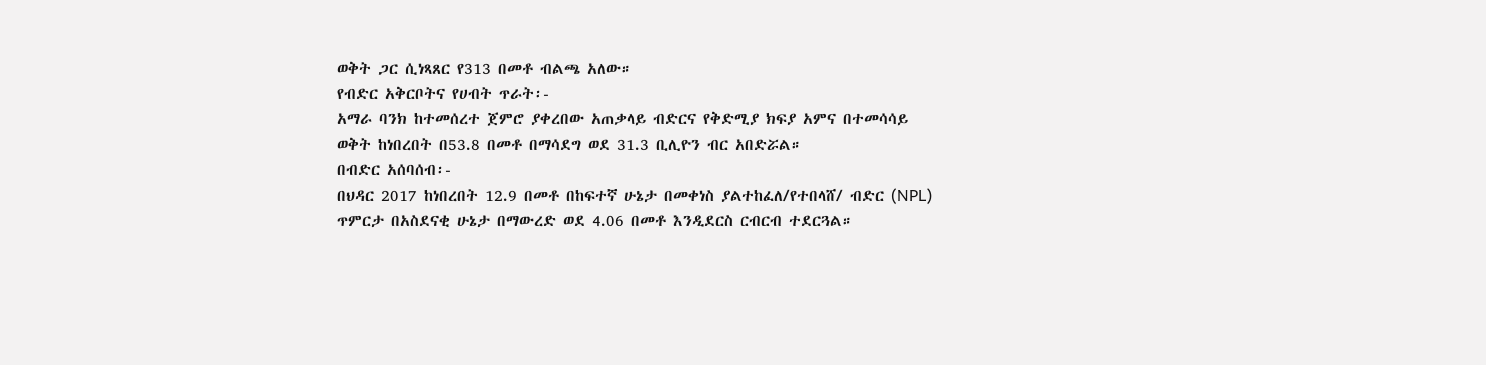ወቅት ጋር ሲነጻጸር የ313 በመቶ ብልጫ አለው።
የብድር አቅርቦትና የሀብት ጥራት፡-
አማራ ባንክ ከተመሰረተ ጀምሮ ያቀረበው አጠቃላይ ብድርና የቅድሚያ ክፍያ አምና በተመሳሳይ ወቅት ከነበረበት በ53.8 በመቶ በማሳደግ ወደ 31.3 ቢሊዮን ብር አበድሯል።
በብድር አሰባሰብ፡-
በህዳር 2017 ከነበረበት 12.9 በመቶ በከፍተኛ ሁኔታ በመቀነስ ያልተከፈለ/የተበላሸ/ ብድር (NPL) ጥምርታ በአስደናቂ ሁኔታ በማውረድ ወደ 4.06 በመቶ እንዲደርስ ርብርብ ተደርጓል።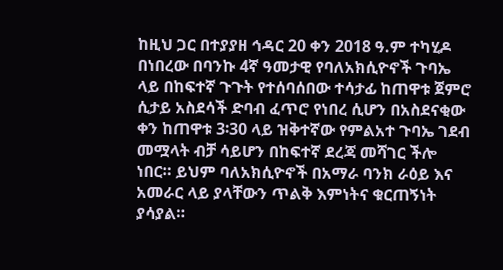ከዚህ ጋር በተያያዘ ኅዳር 20 ቀን 2018 ዓ.ም ተካሂዶ በነበረው በባንኩ 4ኛ ዓመታዊ የባለአክሲዮኖች ጉባኤ ላይ በከፍተኛ ጉጉት የተሰባሰበው ተሳታፊ ከጠዋቱ ጀምሮ ሲታይ አስደሳች ድባብ ፈጥሮ የነበረ ሲሆን በአስደናቂው ቀን ከጠዋቱ 3፡30 ላይ ዝቅተኛው የምልአተ ጉባኤ ገደብ መሟላት ብቻ ሳይሆን በከፍተኛ ደረጃ መሻገር ችሎ ነበር። ይህም ባለአክሲዮኖች በአማራ ባንክ ራዕይ እና አመራር ላይ ያላቸውን ጥልቅ እምነትና ቁርጠኝነት ያሳያል።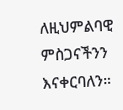ለዚህምልባዊ ምስጋናችንን እናቀርባለን።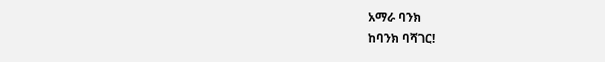አማራ ባንክ
ከባንክ ባሻገር!